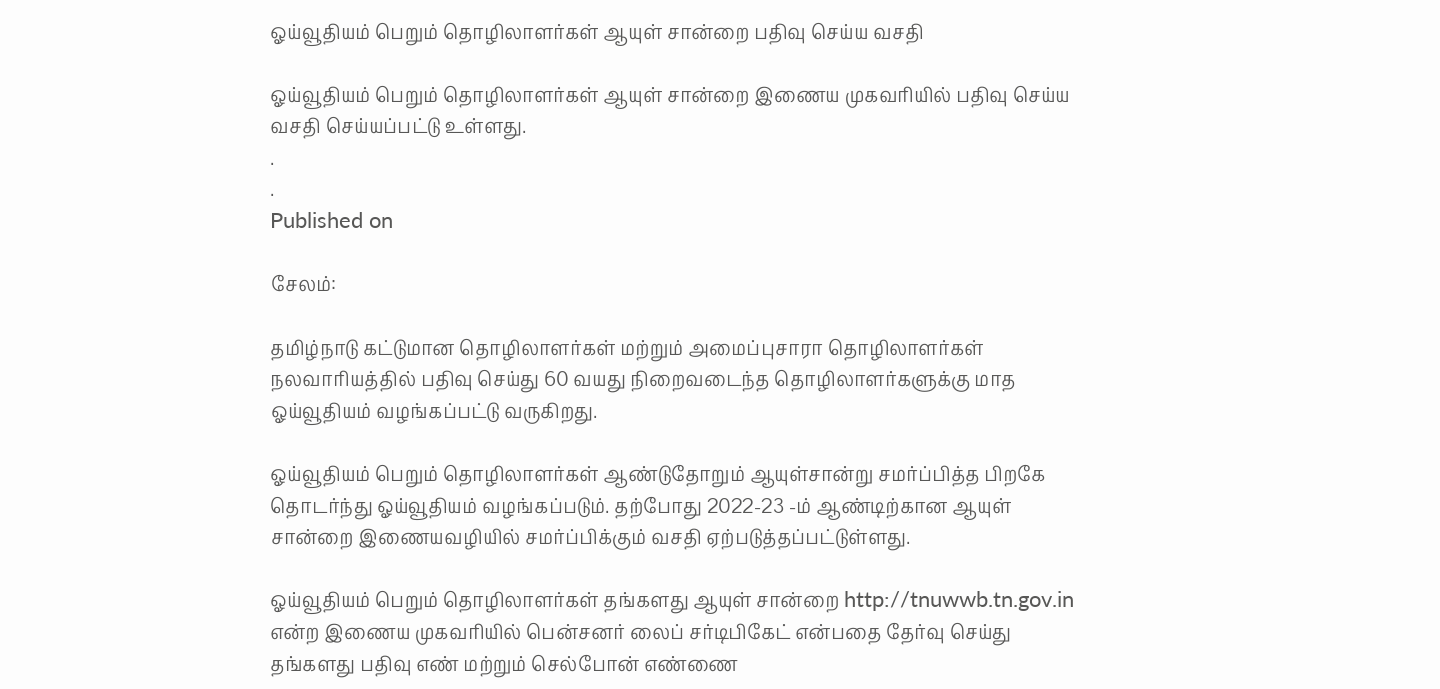ஓய்வூதியம் பெறும் தொழிலாளர்கள் ஆயுள் சான்றை பதிவு செய்ய வசதி

ஓய்வூதியம் பெறும் தொழிலாளர்கள் ஆயுள் சான்றை இணைய முகவரியில் பதிவு செய்ய வசதி செய்யப்பட்டு உள்ளது.
.
.
Published on

சேலம்:

தமிழ்நாடு கட்டுமான தொழிலாளர்கள் மற்றும் அமைப்புசாரா தொழிலாளர்கள் நலவாரியத்தில் பதிவு செய்து 60 வயது நிறைவடைந்த தொழிலாளர்களுக்கு மாத ஓய்வூதியம் வழங்கப்பட்டு வருகிறது.

ஓய்வூதியம் பெறும் தொழிலாளர்கள் ஆண்டுதோறும் ஆயுள்சான்று சமர்ப்பித்த பிறகே தொடர்ந்து ஓய்வூதியம் வழங்கப்படும். தற்போது 2022-23 -ம் ஆண்டிற்கான ஆயுள் சான்றை இணையவழியில் சமர்ப்பிக்கும் வசதி ஏற்படுத்தப்பட்டுள்ளது.

ஓய்வூதியம் பெறும் தொழிலாளர்கள் தங்களது ஆயுள் சான்றை http://tnuwwb.tn.gov.in என்ற இணைய முகவரியில் பென்சனர் லைப் சர்டிபிகேட் என்பதை தேர்வு செய்து தங்களது பதிவு எண் மற்றும் செல்போன் எண்ணை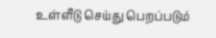உள்ளீடு செய்து பெறப்படும்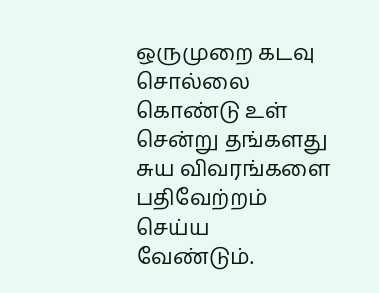ஒருமுறை கடவு சொல்லை கொண்டு உள் சென்று தங்களது சுய விவரங்களை பதிவேற்றம் செய்ய வேண்டும்.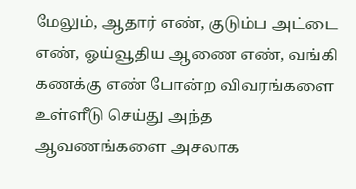மேலும், ஆதார் எண், குடும்ப அட்டை எண், ஓய்வூதிய ஆணை எண், வங்கி கணக்கு எண் போன்ற விவரங்களை உள்ளீடு செய்து அந்த ஆவணங்களை அசலாக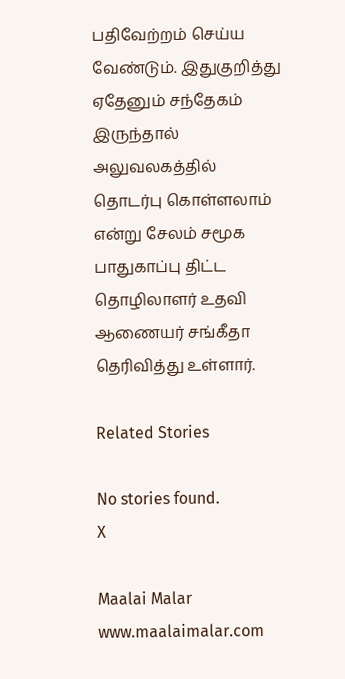பதிவேற்றம் செய்ய வேண்டும். இதுகுறித்து ஏதேனும் சந்தேகம் இருந்தால் அலுவலகத்தில் தொடர்பு கொள்ளலாம் என்று சேலம் சமூக பாதுகாப்பு திட்ட தொழிலாளர் உதவி ஆணையர் சங்கீதா தெரிவித்து உள்ளார்.

Related Stories

No stories found.
X

Maalai Malar
www.maalaimalar.com